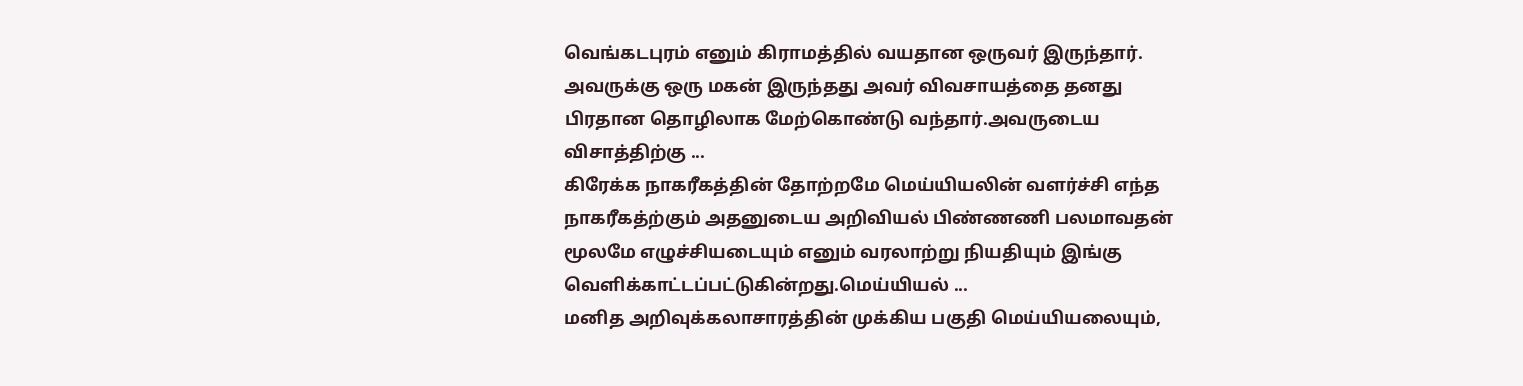வெங்கடபுரம் எனும் கிராமத்தில் வயதான ஒருவர் இருந்தார். அவருக்கு ஒரு மகன் இருந்தது அவர் விவசாயத்தை தனது பிரதான தொழிலாக மேற்கொண்டு வந்தார்.அவருடைய விசாத்திற்கு ...
கிரேக்க நாகரீகத்தின் தோற்றமே மெய்யியலின் வளர்ச்சி எந்த நாகரீகத்ற்கும் அதனுடைய அறிவியல் பிண்ணணி பலமாவதன் மூலமே எழுச்சியடையும் எனும் வரலாற்று நியதியும் இங்கு வெளிக்காட்டப்பட்டுகின்றது.மெய்யியல் ...
மனித அறிவுக்கலாசாரத்தின் முக்கிய பகுதி மெய்யியலையும்,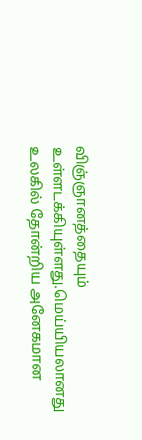விஞ்ஞானத்தையும் உள்ளடக்கியுள்ளது.மெய்யியலானது உலகில் தோன்றிய அனேகமான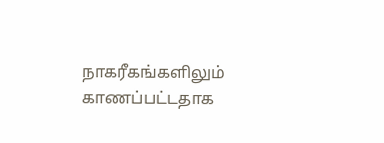நாகரீகங்களிலும் காணப்பட்டதாக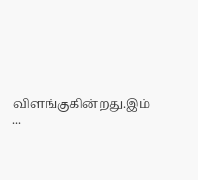விளங்குகின்றது.இம் ...